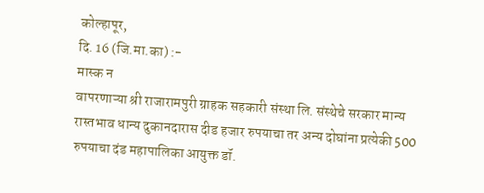कोल्हापूर,
दि. 16 (जि.मा.का) :-
मास्क न
वापरणाऱ्या श्री राजारामपुरी ग्राहक सहकारी संस्था लि. संस्थेचे सरकार मान्य
रास्तभाव धान्य दुकानदारास दीड हजार रुपयाचा तर अन्य दोघांना प्रत्येकी 500
रुपयाचा दंड महापालिका आयुक्त डॉ.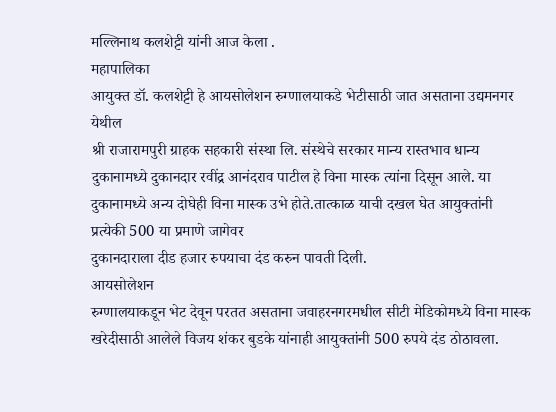मल्लिनाथ कलशेट्टी यांनी आज केला .
महापालिका
आयुक्त डॉ. कलशेट्टी हे आयसोलेशन रुग्णालयाकडे भेटीसाठी जात असताना उद्यमनगर येथील
श्री राजारामपुरी ग्राहक सहकारी संस्था लि. संस्थेचे सरकार मान्य रास्तभाव धान्य
दुकानामध्ये दुकानदार रवींद्र आनंदराव पाटील हे विना मास्क त्यांना दिसून आले. या
दुकानामध्ये अन्य दोघेही विना मास्क उभे होते.तात्काळ याची दखल घेत आयुक्तांनी
प्रत्येकी 500 या प्रमाणे जागेवर
दुकानदाराला दीड हजार रुपयाचा दंड करुन पावती दिली.
आयसोलेशन
रुग्णालयाकडून भेट देवून परतत असताना जवाहरनगरमधील सीटी मेडिकोमध्ये विना मास्क
खरेदीसाठी आलेले विजय शंकर बुडके यांनाही आयुक्तांनी 500 रुपये दंड ठोठावला.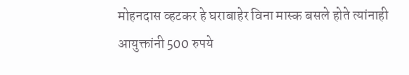मोहनदास व्हटकर हे घराबाहेर विना मास्क बसले होते त्यांनाही आयुक्तांनी 500 रुपये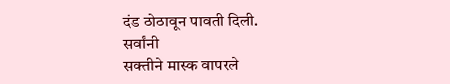दंड ठोठावून पावती दिली.
सर्वांनी
सक्तीने मास्क वापरले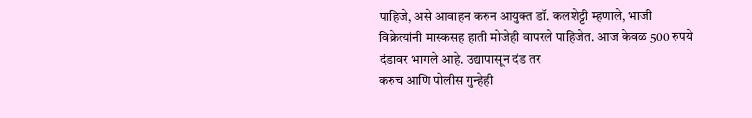पाहिजे, असे आवाहन करुन आयुक्त डॉ. कलशेट्टी म्हणाले, भाजी
विक्रेत्यांनी मास्कसह हाती मोजेही वापरले पाहिजेत. आज केवळ 500 रुपये दंडावर भागले आहे. उद्यापासून दंड तर
करुच आणि पोलीस गुन्हेही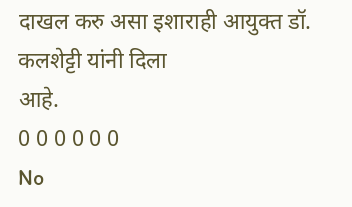दाखल करु असा इशाराही आयुक्त डॉ. कलशेट्टी यांनी दिला
आहे.
0 0 0 0 0 0
No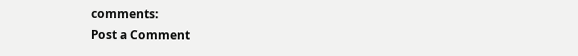comments:
Post a Comment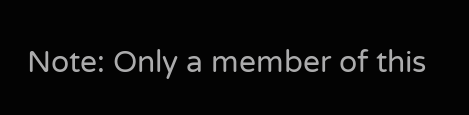Note: Only a member of this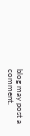blog may post a comment.